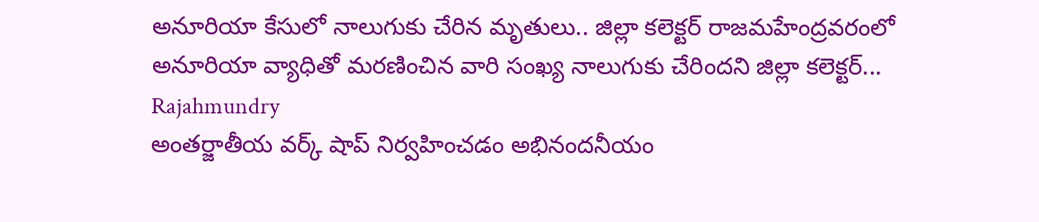అనూరియా కేసులో నాలుగుకు చేరిన మృతులు.. జిల్లా కలెక్టర్ రాజమహేంద్రవరంలో అనూరియా వ్యాధితో మరణించిన వారి సంఖ్య నాలుగుకు చేరిందని జిల్లా కలెక్టర్...
Rajahmundry
అంతర్జాతీయ వర్క్ షాప్ నిర్వహించడం అభినందనీయం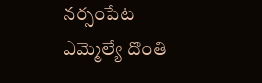నర్సంపేట ఎమ్మెల్యే దొంతి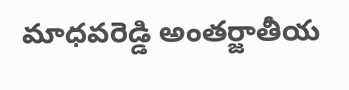మాధవరెడ్డి అంతర్జాతీయ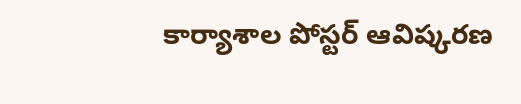కార్యాశాల పోస్టర్ ఆవిష్కరణ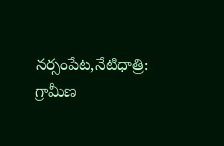నర్సంపేట,నేటిధాత్రి: గ్రామీణ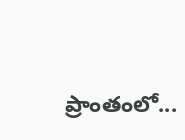ప్రాంతంలో...